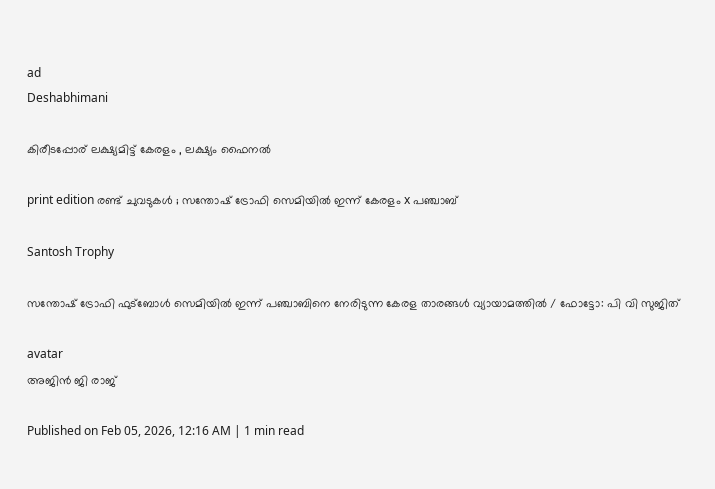ad
Deshabhimani

കിരീടപ്പോര് ലക്ഷ്യമിട്ട് കേരളം , ലക്ഷ്യം ഫൈനൽ

print edition രണ്ട്‌ ചുവടുകൾ ; സന്തോഷ്‌ ട്രോഫി സെമിയിൽ ഇന്ന്‌ കേരളം x പഞ്ചാബ്‌

Santosh Trophy

സന്തോഷ് ട്രോഫി ഫുട്ബോൾ സെമിയിൽ ഇന്ന് പഞ്ചാബിനെ നേരിടുന്ന കേരള താരങ്ങൾ വ്യായാമത്തിൽ / ഫോട്ടോ: പി വി സുജിത്

avatar
അജിൻ ജി രാജ്‌

Published on Feb 05, 2026, 12:16 AM | 1 min read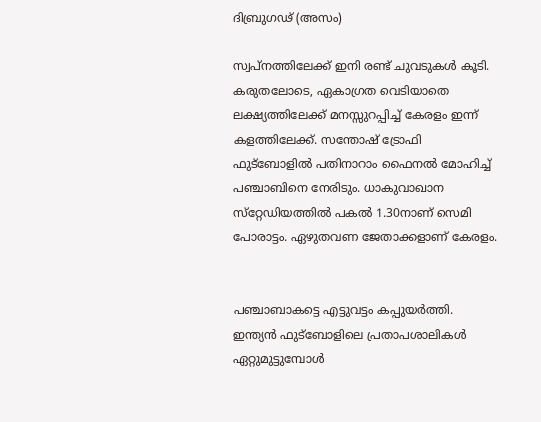ദിബ്രുഗഢ്‌ (അസം)

സ്വപ്‌നത്തിലേക്ക്‌ ഇനി രണ്ട്‌ ചുവടുകൾ കൂടി. കരുതലോടെ, ഏകാഗ്രത വെടിയാതെ ലക്ഷ്യത്തിലേക്ക്‌ മനസ്സുറപ്പിച്ച്‌ കേരളം ഇന്ന്‌ കളത്തിലേക്ക്. സന്തോഷ്‌ ട്രോഫി ഫുട്‌ബോളിൽ പതിനാറാം ഫൈനൽ മോഹിച്ച്‌ പഞ്ചാബിനെ നേരിടും. ധാകുവാഖാന സ്‌റ്റേഡിയത്തിൽ പകൽ 1.30നാണ്‌ സെമി പോരാട്ടം. ഏഴുതവണ ജേതാക്കളാണ്‌ കേരളം.


പഞ്ചാബാകട്ടെ എട്ടുവട്ടം കപ്പുയർത്തി. ഇന്ത്യൻ ഫുട്‌ബോളിലെ പ്രതാപശാലികൾ ഏറ്റുമുട്ടുമ്പോൾ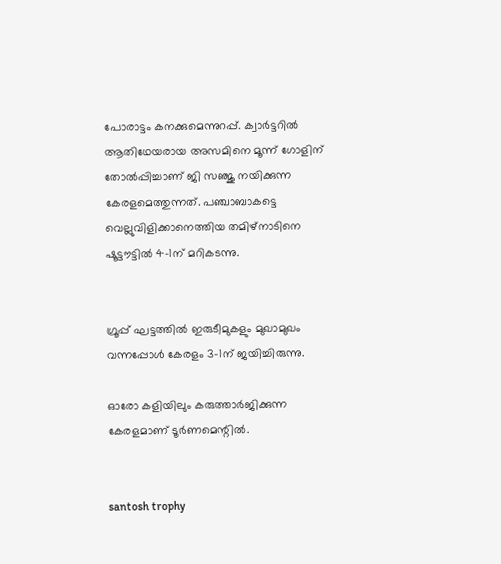പോരാട്ടം കനക്കുമെന്നുറപ്പ്‌. ക്വാർട്ടറിൽ ആതിഥേയരായ അസമിനെ മൂന്ന്‌ ഗോളിന്‌ തോൽപ്പിച്ചാണ്‌ ജി സഞ്ജു നയിക്കുന്ന കേരളമെത്തുന്നത്‌. പഞ്ചാബാകട്ടെ വെല്ലുവിളിക്കാനെത്തിയ തമിഴ്‌നാടിനെ ഷൂട്ട‍ൗട്ടിൽ 4–1ന്‌ മറികടന്നു.


ഗ്രൂപ്പ്‌ ഘട്ടത്തിൽ ഇരുടീമുകളും മുഖാമുഖം വന്നപ്പോൾ കേരളം 3–1ന്‌ ജയിച്ചിരുന്നു.

ഓരോ കളിയിലും കരുത്താർജിക്കുന്ന കേരളമാണ്‌ ടൂർണമെന്റിൽ.


santosh trophy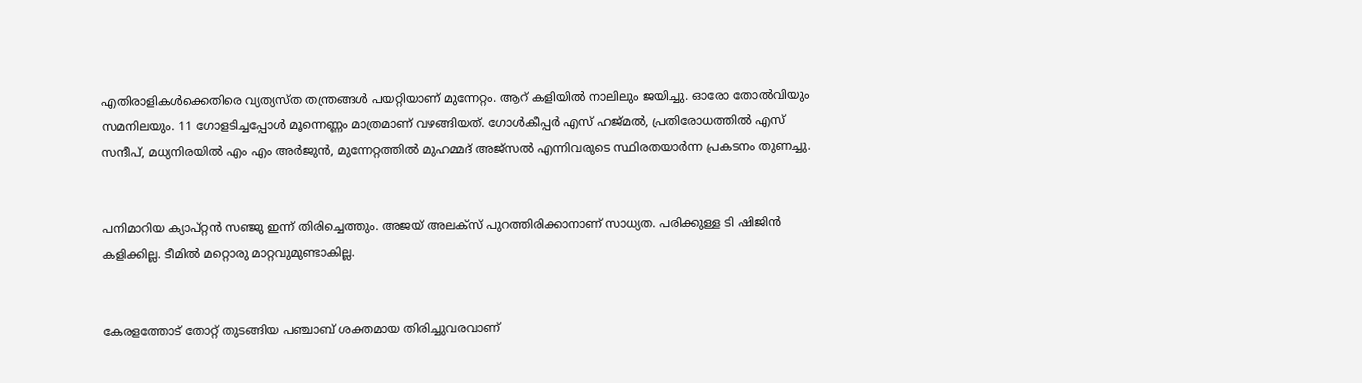എതിരാളികൾക്കെതിരെ വ്യത്യസ്ത തന്ത്രങ്ങൾ പയറ്റിയാണ്‌ മുന്നേറ്റം. ആറ്‌ കളിയിൽ നാലിലും ജയിച്ചു. ഓരോ തോൽവിയും സമനിലയും. 11 ഗോളടിച്ചപ്പോൾ മൂന്നെണ്ണം മാത്രമാണ്‌ വഴങ്ങിയത്‌. ഗോൾകീപ്പർ എസ്‌ ഹജ്‌മൽ, പ്രതിരോധത്തിൽ എസ്‌ സന്ദീപ്‌, മധ്യനിരയിൽ എം എം അർജുൻ, മുന്നേറ്റത്തിൽ മുഹമ്മദ്‌ അജ്‌സൽ എന്നിവരുടെ സ്ഥിരതയാർന്ന പ്രകടനം തുണച്ചു.


പനിമാറിയ ക്യാപ്‌റ്റൻ സഞ്ജു ഇന്ന്‌ തിരിച്ചെത്തും. അജയ്‌ അലക്‌സ്‌ പുറത്തിരിക്കാനാണ്‌ സാധ്യത. പരിക്കുള്ള ടി ഷിജിൻ കളിക്കില്ല. ടീമിൽ മറ്റൊരു മാറ്റവുമുണ്ടാകില്ല.


കേരളത്തോട്‌ തോറ്റ്‌ തുടങ്ങിയ പഞ്ചാബ്‌ ശക്തമായ തിരിച്ചുവരവാണ്‌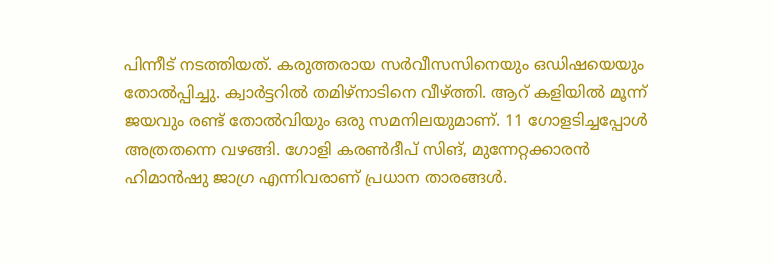പിന്നീട്‌ നടത്തിയത്‌. കരുത്തരായ സർവീസസിനെയും ഒഡിഷയെയും തോൽപ്പിച്ചു. ക്വാർട്ടറിൽ തമിഴ്‌നാടിനെ വീഴ്‌ത്തി. ആറ്‌ കളിയിൽ മൂന്ന്‌ ജയവും രണ്ട്‌ തോൽവിയും ഒരു സമനിലയുമാണ്‌. 11 ഗോളടിച്ചപ്പോൾ അത്രതന്നെ വഴങ്ങി. ഗോളി കരൺദീപ്‌ സിങ്‌, മുന്നേറ്റക്കാരൻ ഹിമാൻഷു ജാഗ്ര എന്നിവരാണ്‌ പ്രധാന താരങ്ങൾ.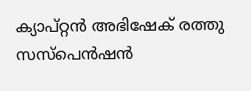ക്യാപ്‌റ്റൻ അഭിഷേക്‌ രത്തു സസ്‌പെൻഷൻ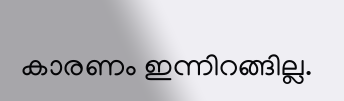കാരണം ഇന്നിറങ്ങില്ല.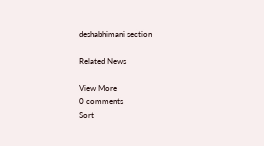deshabhimani section

Related News

View More
0 comments
Sort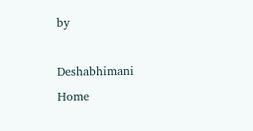by

Deshabhimani
Home